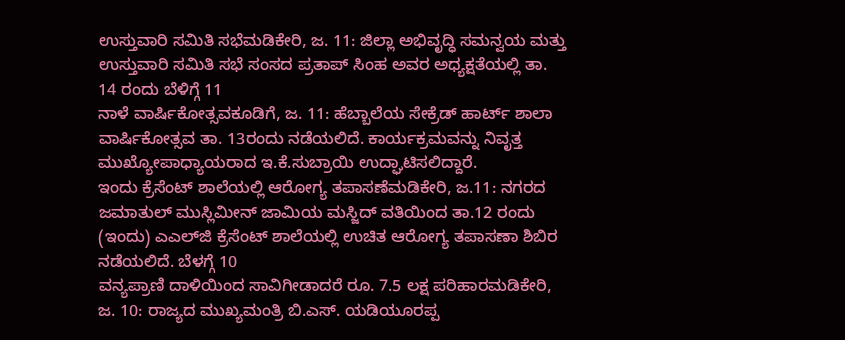ಉಸ್ತುವಾರಿ ಸಮಿತಿ ಸಭೆಮಡಿಕೇರಿ, ಜ. 11: ಜಿಲ್ಲಾ ಅಭಿವೃದ್ಧಿ ಸಮನ್ವಯ ಮತ್ತು ಉಸ್ತುವಾರಿ ಸಮಿತಿ ಸಭೆ ಸಂಸದ ಪ್ರತಾಪ್ ಸಿಂಹ ಅವರ ಅಧ್ಯಕ್ಷತೆಯಲ್ಲಿ ತಾ. 14 ರಂದು ಬೆಳಿಗ್ಗೆ 11
ನಾಳೆ ವಾರ್ಷಿಕೋತ್ಸವಕೂಡಿಗೆ, ಜ. 11: ಹೆಬ್ಬಾಲೆಯ ಸೇಕ್ರೆಡ್ ಹಾರ್ಟ್ ಶಾಲಾ ವಾರ್ಷಿಕೋತ್ಸವ ತಾ. 13ರಂದು ನಡೆಯಲಿದೆ. ಕಾರ್ಯಕ್ರಮವನ್ನು ನಿವೃತ್ತ ಮುಖ್ಯೋಪಾಧ್ಯಾಯರಾದ ಇ.ಕೆ.ಸುಬ್ರಾಯಿ ಉದ್ಘಾಟಿಸಲಿದ್ದಾರೆ.
ಇಂದು ಕ್ರೆಸೆಂಟ್ ಶಾಲೆಯಲ್ಲಿ ಆರೋಗ್ಯ ತಪಾಸಣೆಮಡಿಕೇರಿ, ಜ.11: ನಗರದ ಜಮಾತುಲ್ ಮುಸ್ಲಿಮೀನ್ ಜಾಮಿಯ ಮಸ್ಜಿದ್ ವತಿಯಿಂದ ತಾ.12 ರಂದು (ಇಂದು) ಎಎಲ್‍ಜಿ ಕ್ರೆಸೆಂಟ್ ಶಾಲೆಯಲ್ಲಿ ಉಚಿತ ಆರೋಗ್ಯ ತಪಾಸಣಾ ಶಿಬಿರ ನಡೆಯಲಿದೆ. ಬೆಳಗ್ಗೆ 10
ವನ್ಯಪ್ರಾಣಿ ದಾಳಿಯಿಂದ ಸಾವಿಗೀಡಾದರೆ ರೂ. 7.5 ಲಕ್ಷ ಪರಿಹಾರಮಡಿಕೇರಿ, ಜ. 10: ರಾಜ್ಯದ ಮುಖ್ಯಮಂತ್ರಿ ಬಿ.ಎಸ್. ಯಡಿಯೂರಪ್ಪ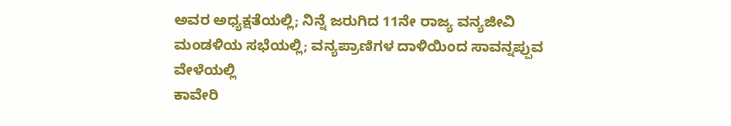ಅವರ ಅಧ್ಯಕ್ಷತೆಯಲ್ಲಿ; ನಿನ್ನೆ ಜರುಗಿದ 11ನೇ ರಾಜ್ಯ ವನ್ಯಜೀವಿ ಮಂಡಳಿಯ ಸಭೆಯಲ್ಲಿ; ವನ್ಯಪ್ರಾಣಿಗಳ ದಾಳಿಯಿಂದ ಸಾವನ್ನಪ್ಪುವ ವೇಳೆಯಲ್ಲಿ
ಕಾವೇರಿ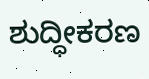ಶುದ್ಧೀಕರಣ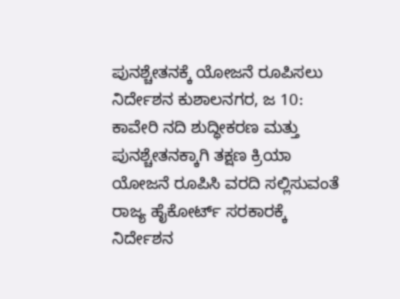ಪುನಶ್ಚೇತನಕ್ಕೆ ಯೋಜನೆ ರೂಪಿಸಲು ನಿರ್ದೇಶನ ಕುಶಾಲನಗರ, ಜ 10: ಕಾವೇರಿ ನದಿ ಶುದ್ಧೀಕರಣ ಮತ್ತು ಪುನಶ್ಚೇತನಕ್ಕಾಗಿ ತಕ್ಷಣ ಕ್ರಿಯಾ ಯೋಜನೆ ರೂಪಿಸಿ ವರದಿ ಸಲ್ಲಿಸುವಂತೆ ರಾಜ್ಯ ಹೈಕೋರ್ಟ್ ಸರಕಾರಕ್ಕೆ ನಿರ್ದೇಶನ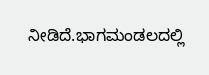ನೀಡಿದೆ.ಭಾಗಮಂಡಲದಲ್ಲಿ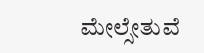ಮೇಲ್ಸೇತುವೆ